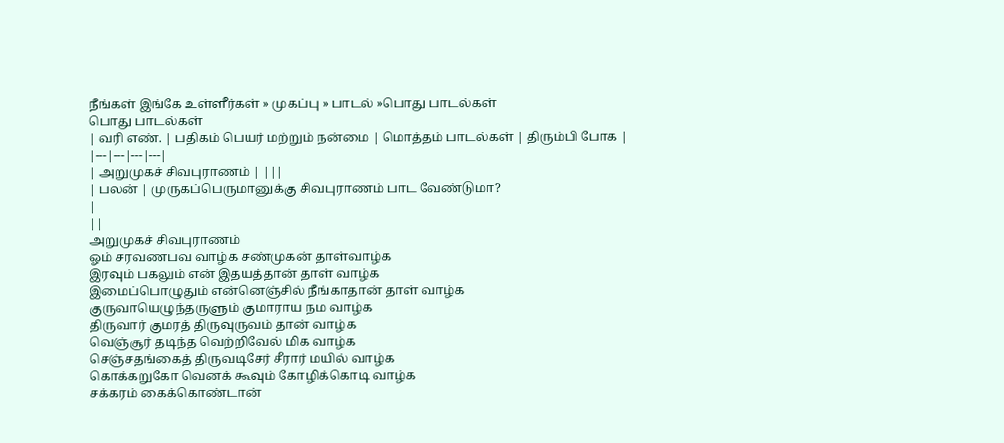நீங்கள் இங்கே உள்ளீர்கள் » முகப்பு » பாடல் »பொது பாடல்கள்
பொது பாடல்கள்
| வரி எண். | பதிகம் பெயர் மற்றும் நன்மை | மொத்தம் பாடல்கள் | திரும்பி போக |
|---|---|---|---|
| அறுமுகச் சிவபுராணம் | |||
| பலன் | முருகப்பெருமானுக்கு சிவபுராணம் பாட வேண்டுமா?
|
||
அறுமுகச் சிவபுராணம்
ஓம் சரவணபவ வாழ்க சண்முகன் தாள்வாழ்க
இரவும் பகலும் என் இதயத்தான் தாள் வாழ்க
இமைப்பொழுதும் என்னெஞ்சில் நீங்காதான் தாள் வாழ்க
குருவாயெழுந்தருளும் குமாராய நம வாழ்க
திருவார் குமரத் திருவுருவம் தான் வாழ்க
வெஞ்சூர் தடிந்த வெற்றிவேல் மிக வாழ்க
செஞ்சதங்கைத் திருவடிசேர் சீரார் மயில் வாழ்க
கொக்கறுகோ வெனக் கூவும் கோழிக்கொடி வாழ்க
சக்கரம் கைக்கொண்டான்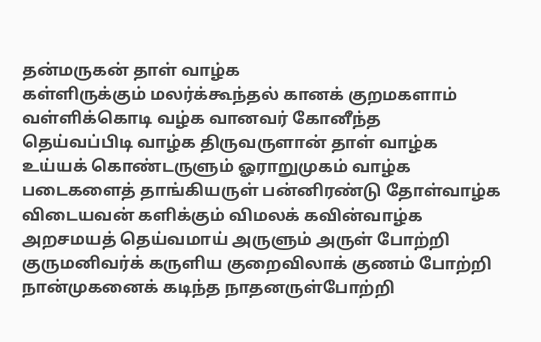தன்மருகன் தாள் வாழ்க
கள்ளிருக்கும் மலர்க்கூந்தல் கானக் குறமகளாம்
வள்ளிக்கொடி வழ்க வானவர் கோனீந்த
தெய்வப்பிடி வாழ்க திருவருளான் தாள் வாழ்க
உய்யக் கொண்டருளும் ஓராறுமுகம் வாழ்க
படைகளைத் தாங்கியருள் பன்னிரண்டு தோள்வாழ்க
விடையவன் களிக்கும் விமலக் கவின்வாழ்க
அறசமயத் தெய்வமாய் அருளும் அருள் போற்றி
குருமனிவர்க் கருளிய குறைவிலாக் குணம் போற்றி
நான்முகனைக் கடிந்த நாதனருள்போற்றி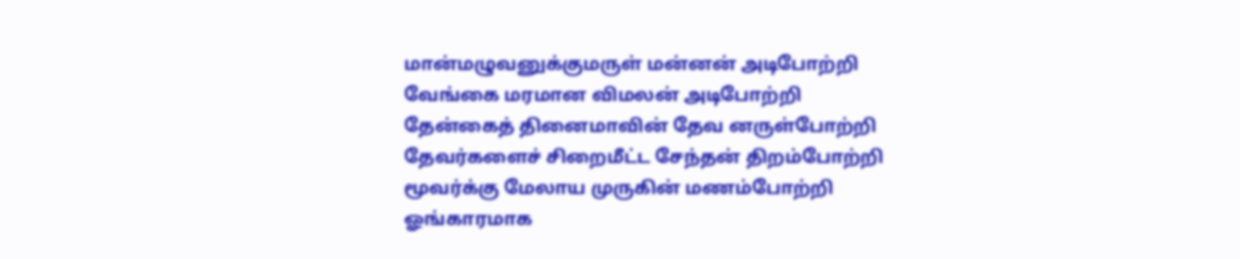மான்மழுவனுக்குமருள் மன்னன் அடிபோற்றி
வேங்கை மரமான விமலன் அடிபோற்றி
தேன்கைத் தினைமாவின் தேவ னருள்போற்றி
தேவர்களைச் சிறைமீட்ட சேந்தன் திறம்போற்றி
மூவர்க்கு மேலாய முருகின் மணம்போற்றி
ஓங்காரமாக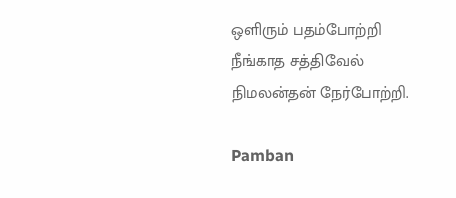ஒளிரும் பதம்போற்றி
நீங்காத சத்திவேல் நிமலன்தன் நேர்போற்றி.

Pamban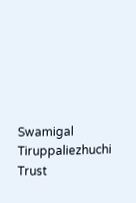Swamigal Tiruppaliezhuchi Trust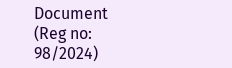Document (Reg no: 98/2024)